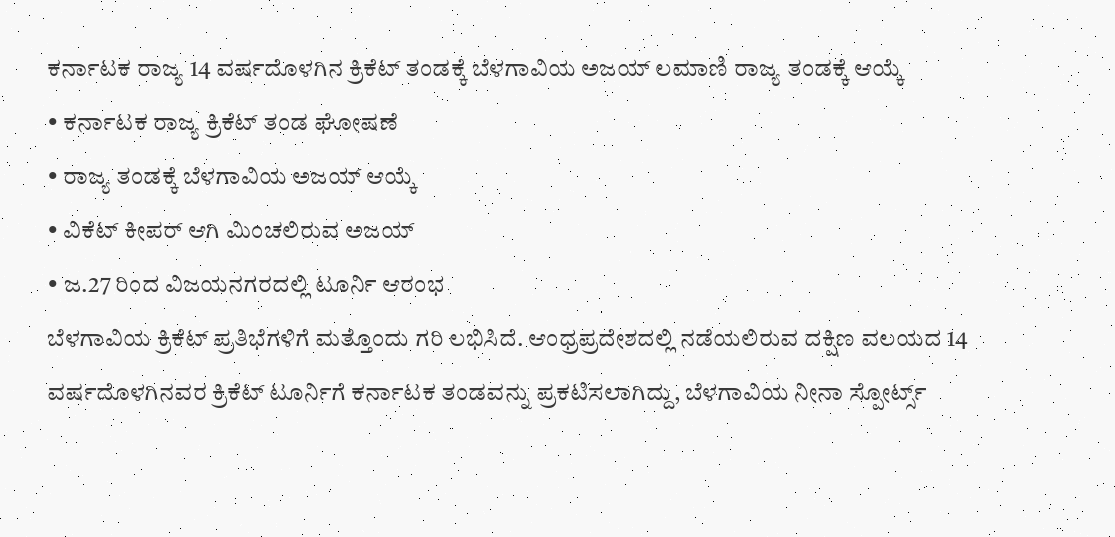ಕರ್ನಾಟಕ ರಾಜ್ಯ 14 ವರ್ಷದೊಳಗಿನ ಕ್ರಿಕೆಟ್ ತಂಡಕ್ಕೆ ಬೆಳಗಾವಿಯ ಅಜಯ್ ಲಮಾಣಿ ರಾಜ್ಯ ತಂಡಕ್ಕೆ ಆಯ್ಕೆ
• ಕರ್ನಾಟಕ ರಾಜ್ಯ ಕ್ರಿಕೆಟ್ ತಂಡ ಘೋಷಣೆ
• ರಾಜ್ಯ ತಂಡಕ್ಕೆ ಬೆಳಗಾವಿಯ ಅಜಯ್ ಆಯ್ಕೆ
• ವಿಕೆಟ್ ಕೀಪರ್ ಆಗಿ ಮಿಂಚಲಿರುವ ಅಜಯ್
• ಜ.27 ರಿಂದ ವಿಜಯನಗರದಲ್ಲಿ ಟೂರ್ನಿ ಆರಂಭ
ಬೆಳಗಾವಿಯ ಕ್ರಿಕೆಟ್ ಪ್ರತಿಭೆಗಳಿಗೆ ಮತ್ತೊಂದು ಗರಿ ಲಭಿಸಿದೆ. ಆಂಧ್ರಪ್ರದೇಶದಲ್ಲಿ ನಡೆಯಲಿರುವ ದಕ್ಷಿಣ ವಲಯದ 14 ವರ್ಷದೊಳಗಿನವರ ಕ್ರಿಕೆಟ್ ಟೂರ್ನಿಗೆ ಕರ್ನಾಟಕ ತಂಡವನ್ನು ಪ್ರಕಟಿಸಲಾಗಿದ್ದು, ಬೆಳಗಾವಿಯ ನೀನಾ ಸ್ಪೋರ್ಟ್ಸ್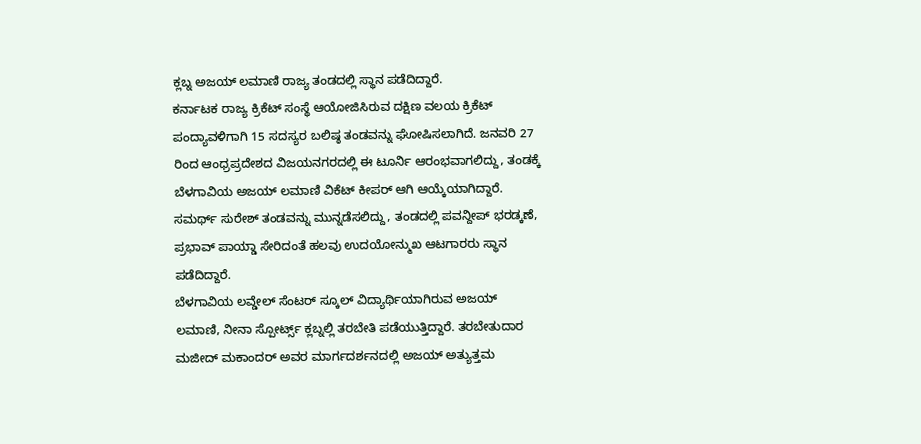ಕ್ಲಬ್ನ ಅಜಯ್ ಲಮಾಣಿ ರಾಜ್ಯ ತಂಡದಲ್ಲಿ ಸ್ಥಾನ ಪಡೆದಿದ್ದಾರೆ.
ಕರ್ನಾಟಕ ರಾಜ್ಯ ಕ್ರಿಕೆಟ್ ಸಂಸ್ಥೆ ಆಯೋಜಿಸಿರುವ ದಕ್ಷಿಣ ವಲಯ ಕ್ರಿಕೆಟ್ ಪಂದ್ಯಾವಳಿಗಾಗಿ 15 ಸದಸ್ಯರ ಬಲಿಷ್ಠ ತಂಡವನ್ನು ಘೋಷಿಸಲಾಗಿದೆ. ಜನವರಿ 27 ರಿಂದ ಆಂಧ್ರಪ್ರದೇಶದ ವಿಜಯನಗರದಲ್ಲಿ ಈ ಟೂರ್ನಿ ಆರಂಭವಾಗಲಿದ್ದು, ತಂಡಕ್ಕೆ ಬೆಳಗಾವಿಯ ಅಜಯ್ ಲಮಾಣಿ ವಿಕೆಟ್ ಕೀಪರ್ ಆಗಿ ಆಯ್ಕೆಯಾಗಿದ್ದಾರೆ. ಸಮರ್ಥ್ ಸುರೇಶ್ ತಂಡವನ್ನು ಮುನ್ನಡೆಸಲಿದ್ದು, ತಂಡದಲ್ಲಿ ಪವನ್ದೀಪ್ ಭರಡ್ಕಣೆ, ಪ್ರಭಾವ್ ಪಾಯ್ಡಾ ಸೇರಿದಂತೆ ಹಲವು ಉದಯೋನ್ಮುಖ ಆಟಗಾರರು ಸ್ಥಾನ ಪಡೆದಿದ್ದಾರೆ.
ಬೆಳಗಾವಿಯ ಲವ್ಡೇಲ್ ಸೆಂಟರ್ ಸ್ಕೂಲ್ ವಿದ್ಯಾರ್ಥಿಯಾಗಿರುವ ಅಜಯ್ ಲಮಾಣಿ, ನೀನಾ ಸ್ಪೋರ್ಟ್ಸ್ ಕ್ಲಬ್ನಲ್ಲಿ ತರಬೇತಿ ಪಡೆಯುತ್ತಿದ್ದಾರೆ. ತರಬೇತುದಾರ ಮಜೀದ್ ಮಕಾಂದರ್ ಅವರ ಮಾರ್ಗದರ್ಶನದಲ್ಲಿ ಅಜಯ್ ಅತ್ಯುತ್ತಮ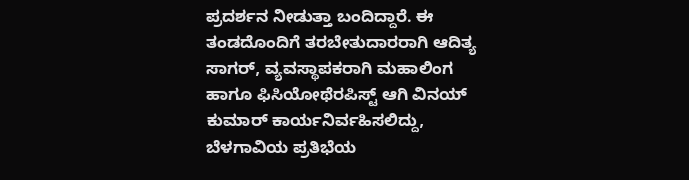ಪ್ರದರ್ಶನ ನೀಡುತ್ತಾ ಬಂದಿದ್ದಾರೆ. ಈ ತಂಡದೊಂದಿಗೆ ತರಬೇತುದಾರರಾಗಿ ಆದಿತ್ಯ ಸಾಗರ್, ವ್ಯವಸ್ಥಾಪಕರಾಗಿ ಮಹಾಲಿಂಗ ಹಾಗೂ ಫಿಸಿಯೋಥೆರಪಿಸ್ಟ್ ಆಗಿ ವಿನಯ್ ಕುಮಾರ್ ಕಾರ್ಯನಿರ್ವಹಿಸಲಿದ್ದು, ಬೆಳಗಾವಿಯ ಪ್ರತಿಭೆಯ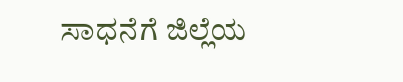ಸಾಧನೆಗೆ ಜಿಲ್ಲೆಯ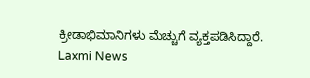ಕ್ರೀಡಾಭಿಮಾನಿಗಳು ಮೆಚ್ಚುಗೆ ವ್ಯಕ್ತಪಡಿಸಿದ್ದಾರೆ.
Laxmi News